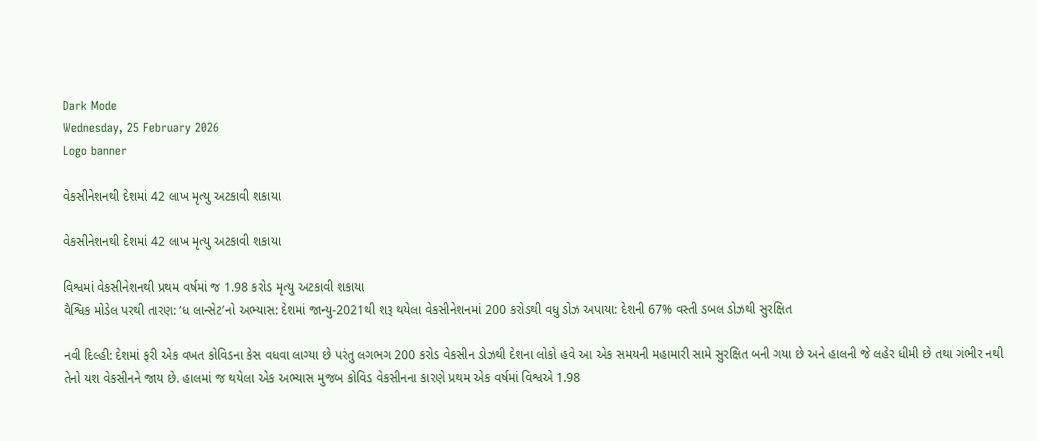Dark Mode
Wednesday, 25 February 2026
Logo banner

વેકસીનેશનથી દેશમાં 42 લાખ મૃત્યુ અટકાવી શકાયા

વેકસીનેશનથી દેશમાં 42 લાખ મૃત્યુ અટકાવી શકાયા

વિશ્વમાં વેકસીનેશનથી પ્રથમ વર્ષમાં જ 1.98 કરોડ મૃત્યુ અટકાવી શકાયા
વૈશ્વિક મોડેલ પરથી તારણ: ‘ધ લાન્સેટ’નો અભ્યાસ: દેશમાં જાન્યુ-2021થી શરૂ થયેલા વેકસીનેશનમાં 200 કરોડથી વધુ ડોઝ અપાયા: દેશની 67% વસ્તી ડબલ ડોઝથી સુરક્ષિત

નવી દિલ્હી: દેશમાં ફરી એક વખત કોવિડના કેસ વધવા લાગ્યા છે પરંતુ લગભગ 200 કરોડ વેકસીન ડોઝથી દેશના લોકો હવે આ એક સમયની મહામારી સામે સુરક્ષિત બની ગયા છે અને હાલની જે લહેર ધીમી છે તથા ગંભીર નથી તેનો યશ વેકસીનને જાય છે. હાલમાં જ થયેલા એક અભ્યાસ મુજબ કોવિડ વેકસીનના કારણે પ્રથમ એક વર્ષમાં વિશ્વએ 1.98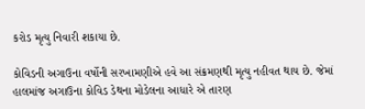કરોડ મૃત્યુ નિવારી શકાયા છે.

કોવિડની અગાઉના વર્ષોની સરખામણીએ હવે આ સંક્રમણથી મૃત્યુ નહીવત થાય છે. જેમાં હાલમાંજ અગાઉના કોવિડ ડેથના મોડેલના આધારે એ તારણ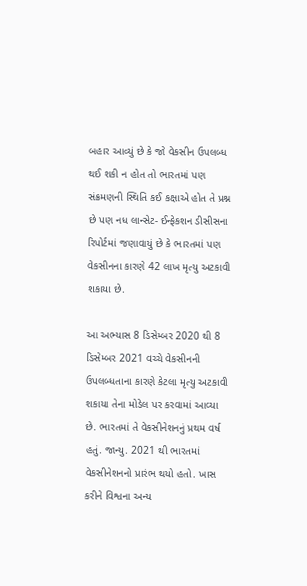બહાર આવ્યું છે કે જો વેકસીન ઉપલબ્ધ થઈ શકી ન હોત તો ભારતમાં પણ સંક્રમણની સ્થિતિ કઈ કક્ષાએ હોત તે પ્રશ્ન છે પણ નધ લાન્સેટ- ઈન્ફેકશન ડીસીસના રિપોર્ટમાં જણાવાયું છે કે ભારતમાં પણ વેકસીનના કારણે 42 લાખ મૃત્યુ અટકાવી શકાયા છે.

આ અભ્યાસ 8 ડિસેમ્બર 2020 થી 8 ડિસેમ્બર 2021 વચ્ચે વેકસીનની ઉપલબ્ધતાના કારણે કેટલા મૃત્યુ અટકાવી શકાયા તેના મોડેલ પર કરવામાં આવ્યા છે. ભારતમાં તે વેકસીનેશનનું પ્રથમ વર્ષ હતું. જાન્યુ. 2021 થી ભારતમાં વેકસીનેશનનો પ્રારંભ થયો હતો. ખાસ કરીને વિશ્વના અન્ય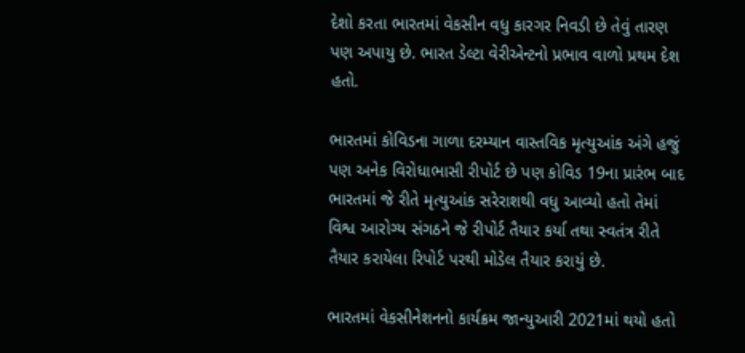દેશો કરતા ભારતમાં વેકસીન વધુ કારગર નિવડી છે તેવું તારણ પણ અપાયુ છે. ભારત ડેલ્ટા વેરીએન્ટનો પ્રભાવ વાળો પ્રથમ દેશ હતો.

ભારતમાં કોવિડના ગાળા દરમ્યાન વાસ્તવિક મૃત્યુઆંક અંગે હજું પણ અનેક વિરોધાભાસી રીપોર્ટ છે પણ કોવિડ 19ના પ્રારંભ બાદ ભારતમાં જે રીતે મૃત્યુઆંક સરેરાશથી વધુ આવ્યો હતો તેમાં વિશ્વ આરોગ્ય સંગઠને જે રીપોર્ટ તૈયાર કર્યા તથા સ્વતંત્ર રીતે તૈયાર કરાયેલા રિપોર્ટ પરથી મોડેલ તૈયાર કરાયું છે.

ભારતમાં વેકસીનેશનનો કાર્યક્રમ જાન્યુઆરી 2021માં થયો હતો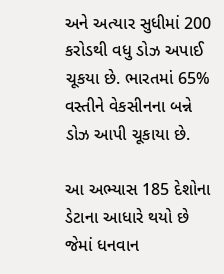અને અત્યાર સુધીમાં 200 કરોડથી વધુ ડોઝ અપાઈ ચૂકયા છે. ભારતમાં 65% વસ્તીને વેકસીનના બન્ને ડોઝ આપી ચૂકાયા છે.

આ અભ્યાસ 185 દેશોના ડેટાના આધારે થયો છે જેમાં ધનવાન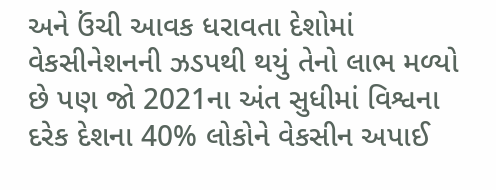અને ઉંચી આવક ધરાવતા દેશોમાં વેકસીનેશનની ઝડપથી થયું તેનો લાભ મળ્યો છે પણ જો 2021ના અંત સુધીમાં વિશ્વના દરેક દેશના 40% લોકોને વેકસીન અપાઈ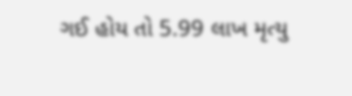ગઈ હોય તો 5.99 લાખ મૃત્યુ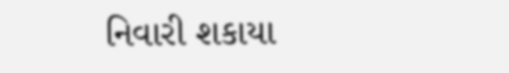નિવારી શકાયા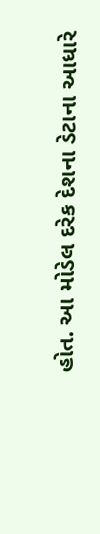હોત. આ મોડેલ દરેક દેશના ડેટાના આધારે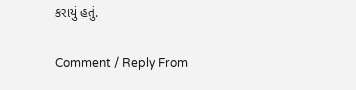કરાયું હતું.

Comment / Reply From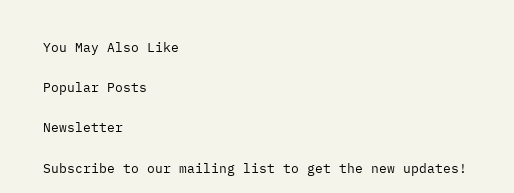You May Also Like

Popular Posts

Newsletter

Subscribe to our mailing list to get the new updates!